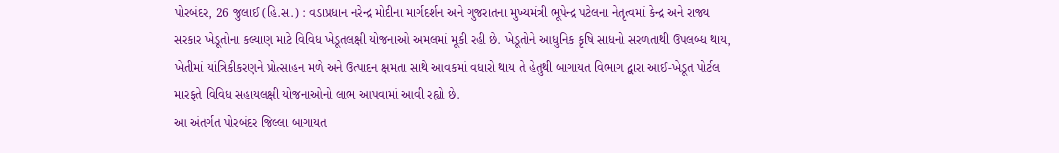પોરબંદર, 26 જુલાઈ (હિ.સ.) : વડાપ્રધાન નરેન્દ્ર મોદીના માર્ગદર્શન અને ગુજરાતના મુખ્યમંત્રી ભૂપેન્દ્ર પટેલના નેતૃત્વમાં કેન્દ્ર અને રાજ્ય સરકાર ખેડૂતોના કલ્યાણ માટે વિવિધ ખેડૂતલક્ષી યોજનાઓ અમલમાં મૂકી રહી છે. ખેડૂતોને આધુનિક કૃષિ સાધનો સરળતાથી ઉપલબ્ધ થાય, ખેતીમાં યાંત્રિકીકરણને પ્રોત્સાહન મળે અને ઉત્પાદન ક્ષમતા સાથે આવકમાં વધારો થાય તે હેતુથી બાગાયત વિભાગ દ્વારા આઈ-ખેડૂત પોર્ટલ મારફતે વિવિધ સહાયલક્ષી યોજનાઓનો લાભ આપવામાં આવી રહ્યો છે.
આ અંતર્ગત પોરબંદર જિલ્લા બાગાયત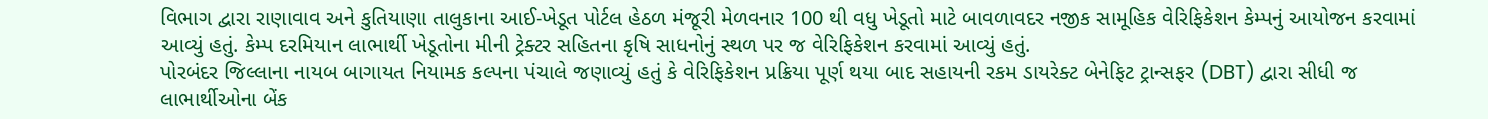વિભાગ દ્વારા રાણાવાવ અને કુતિયાણા તાલુકાના આઈ-ખેડૂત પોર્ટલ હેઠળ મંજૂરી મેળવનાર 100 થી વધુ ખેડૂતો માટે બાવળાવદર નજીક સામૂહિક વેરિફિકેશન કેમ્પનું આયોજન કરવામાં આવ્યું હતું. કેમ્પ દરમિયાન લાભાર્થી ખેડૂતોના મીની ટ્રેક્ટર સહિતના કૃષિ સાધનોનું સ્થળ પર જ વેરિફિકેશન કરવામાં આવ્યું હતું.
પોરબંદર જિલ્લાના નાયબ બાગાયત નિયામક કલ્પના પંચાલે જણાવ્યું હતું કે વેરિફિકેશન પ્રક્રિયા પૂર્ણ થયા બાદ સહાયની રકમ ડાયરેક્ટ બેનેફિટ ટ્રાન્સફર (DBT) દ્વારા સીધી જ લાભાર્થીઓના બેંક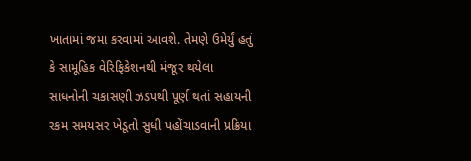ખાતામાં જમા કરવામાં આવશે. તેમણે ઉમેર્યું હતું કે સામૂહિક વેરિફિકેશનથી મંજૂર થયેલા સાધનોની ચકાસણી ઝડપથી પૂર્ણ થતાં સહાયની રકમ સમયસર ખેડૂતો સુધી પહોંચાડવાની પ્રક્રિયા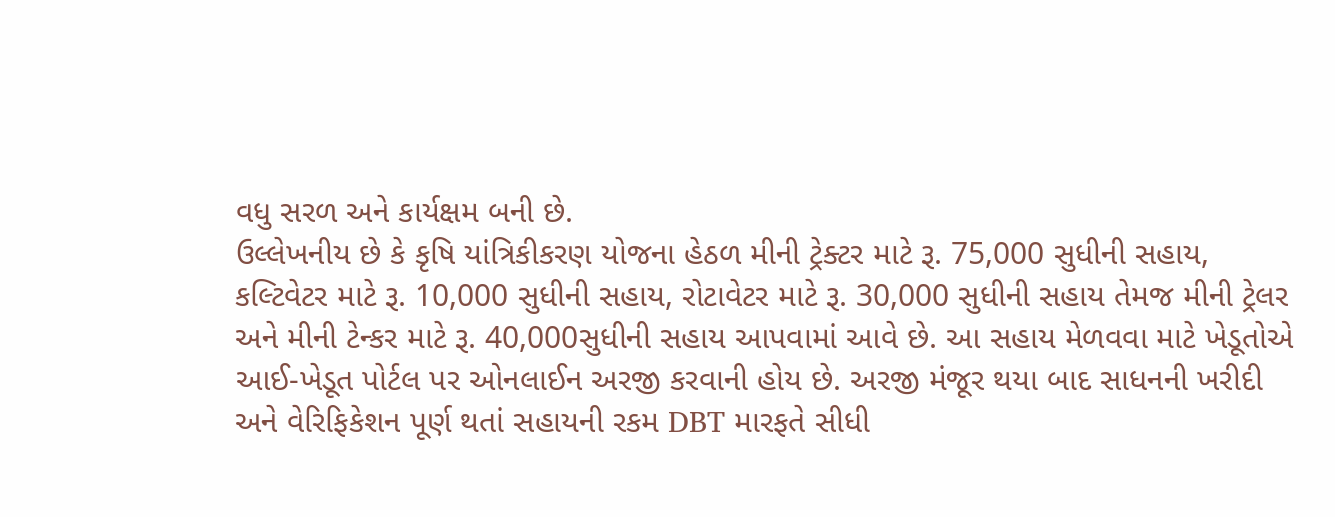વધુ સરળ અને કાર્યક્ષમ બની છે.
ઉલ્લેખનીય છે કે કૃષિ યાંત્રિકીકરણ યોજના હેઠળ મીની ટ્રેક્ટર માટે રૂ. 75,000 સુધીની સહાય, કલ્ટિવેટર માટે રૂ. 10,000 સુધીની સહાય, રોટાવેટર માટે રૂ. 30,000 સુધીની સહાય તેમજ મીની ટ્રેલર અને મીની ટેન્કર માટે રૂ. 40,000સુધીની સહાય આપવામાં આવે છે. આ સહાય મેળવવા માટે ખેડૂતોએ આઈ-ખેડૂત પોર્ટલ પર ઓનલાઈન અરજી કરવાની હોય છે. અરજી મંજૂર થયા બાદ સાધનની ખરીદી અને વેરિફિકેશન પૂર્ણ થતાં સહાયની રકમ DBT મારફતે સીધી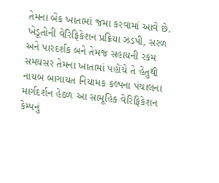તેમના બેંક ખાતામાં જમા કરવામાં આવે છે.
ખેડૂતોની વેરિફિકેશન પ્રક્રિયા ઝડપી, સરળ અને પારદર્શક બને તેમજ સહાયની રકમ સમયસર તેમના ખાતામાં પહોંચે તે હેતુથી નાયબ બાગાયત નિયામક કલ્પના પંચાલના માર્ગદર્શન હેઠળ આ સામૂહિક વેરિફિકેશન કેમ્પનું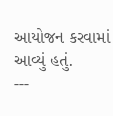આયોજન કરવામાં આવ્યું હતું.
---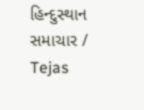હિન્દુસ્થાન સમાચાર / Tejas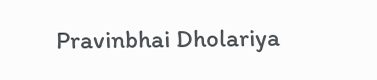Pravinbhai Dholariya